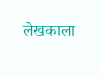लेखकाला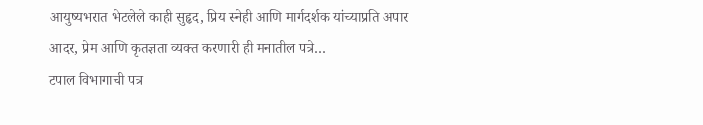आयुष्यभरात भेटलेले काही सुहृद, प्रिय स्नेही आणि मार्गदर्शक यांच्याप्रति अपार आदर, प्रेम आणि कृतज्ञता व्यक्त करणारी ही मनातील पत्रे…
टपाल विभागाची पत्र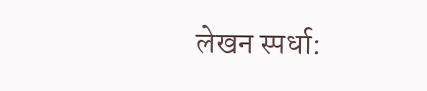लेखन स्पर्धा: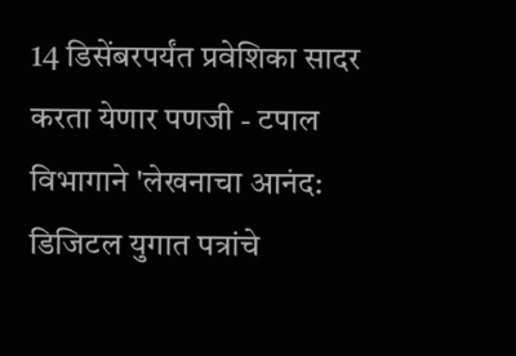14 डिसेंबरपर्यंत प्रवेशिका सादर करता येणार पणजी - टपाल विभागाने 'लेखनाचा आनंद: डिजिटल युगात पत्रांचे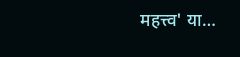महत्त्व' या…